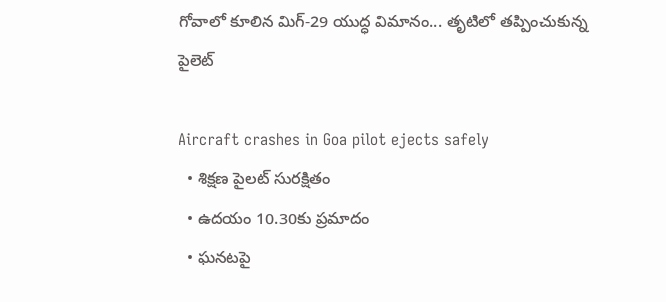గోవాలో కూలిన మిగ్-29 యుద్ధ విమానం... తృటిలో తప్పించుకున్న పైలెట్

Aircraft crashes in Goa pilot ejects safely
  • శిక్షణ పైలట్ సురక్షితం
  • ఉదయం 10.30కు ప్రమాదం
  • ఘనటపై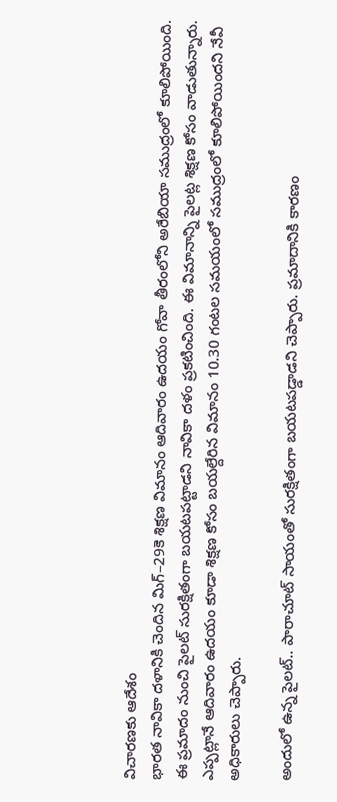విచారణకు ఆదేశం
భారత నావికా దళానికి చెందిన మిగ్–29కె శిక్షణ విమానం ఆదివారం ఉదయం గోవా తీరంలోని అరేబియా సముద్రంలో కూలిపోయింది. ఈ ప్రమాదం నుంచి పైలట్ సురక్షితంగా బయటపట్టాడని నావికా దళం ప్రకటించింది. ఈ విమానాన్ని పైలట్ల శిక్షణ కోసం వాడుతున్నారు. ఎప్పట్లానే ఆదివారం ఉదయం కూడా శిక్షణ కోసం బయల్దేరిన విమానం 10.30 గంటల సమయంలో సముద్రంలో కూలిపోయిందని నేవీ అధికారులు చెప్పారు.

అందులో ఉన్న పైలట్.. పారాచూట్ సాయంతో సురక్షితంగా బయటపడ్డాడని చెప్పారు. ప్రమాదానికి కారణం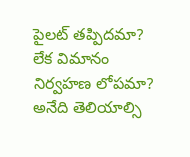పైలట్ తప్పిదమా? లేక విమానం నిర్వహణ లోపమా? అనేది తెలియాల్సి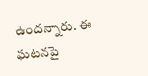ఉందన్నారు. ఈ ఘటనపై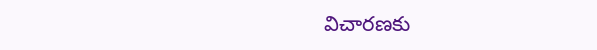విచారణకు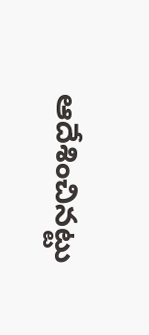ఆదేశించినట్టు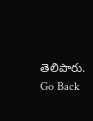తెలిపారు.
Go Back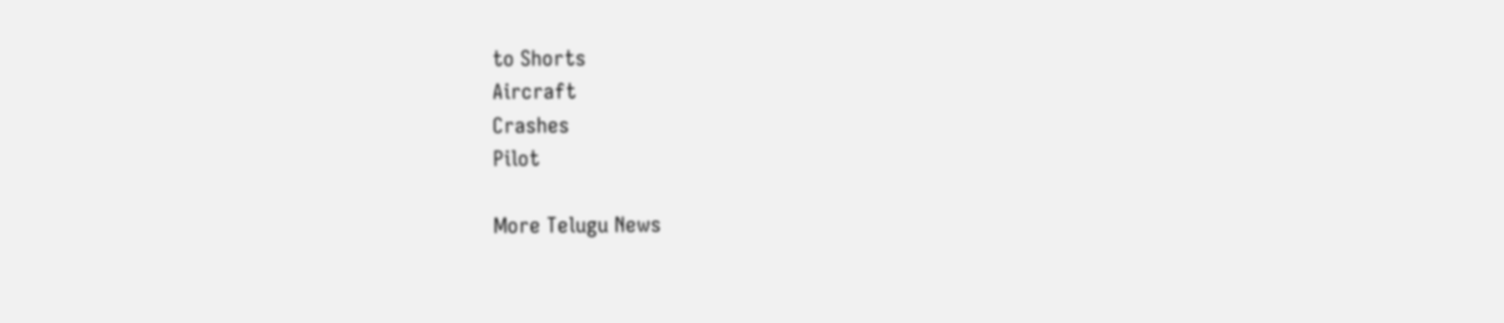to Shorts
Aircraft
Crashes
Pilot

More Telugu News